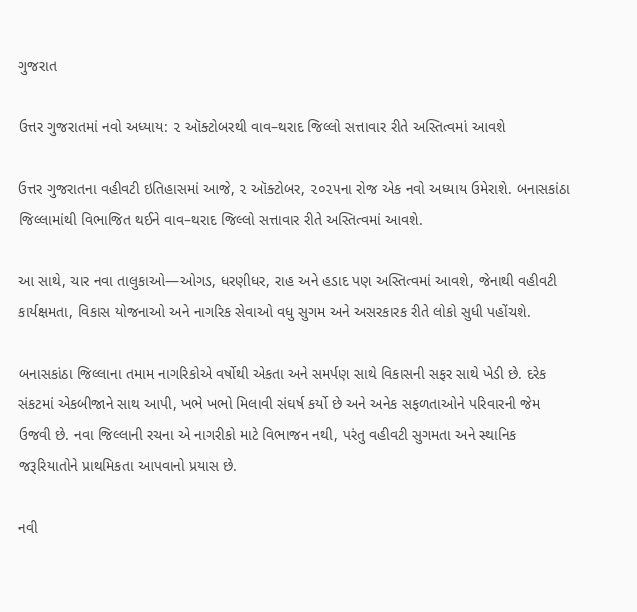ગુજરાત

ઉત્તર ગુજરાતમાં નવો અધ્યાય: ૨ ઑક્ટોબરથી વાવ–થરાદ જિલ્લો સત્તાવાર રીતે અસ્તિત્વમાં આવશે

ઉત્તર ગુજરાતના વહીવટી ઇતિહાસમાં આજે, ૨ ઑક્ટોબર, ૨૦૨૫ના રોજ એક નવો અધ્યાય ઉમેરાશે. બનાસકાંઠા જિલ્લામાંથી વિભાજિત થઈને વાવ–થરાદ જિલ્લો સત્તાવાર રીતે અસ્તિત્વમાં આવશે.

આ સાથે, ચાર નવા તાલુકાઓ—ઓગડ, ધરણીધર, રાહ અને હડાદ પણ અસ્તિત્વમાં આવશે, જેનાથી વહીવટી કાર્યક્ષમતા, વિકાસ યોજનાઓ અને નાગરિક સેવાઓ વધુ સુગમ અને અસરકારક રીતે લોકો સુધી પહોંચશે.

બનાસકાંઠા જિલ્લાના તમામ નાગરિકોએ વર્ષોથી એકતા અને સમર્પણ સાથે વિકાસની સફર સાથે ખેડી છે. દરેક સંકટમાં એકબીજાને સાથ આપી, ખભે ખભો મિલાવી સંઘર્ષ કર્યો છે અને અનેક સફળતાઓને પરિવારની જેમ ઉજવી છે. નવા જિલ્લાની રચના એ નાગરીકો માટે વિભાજન નથી, પરંતુ વહીવટી સુગમતા અને સ્થાનિક જરૂરિયાતોને પ્રાથમિકતા આપવાનો પ્રયાસ છે.

નવી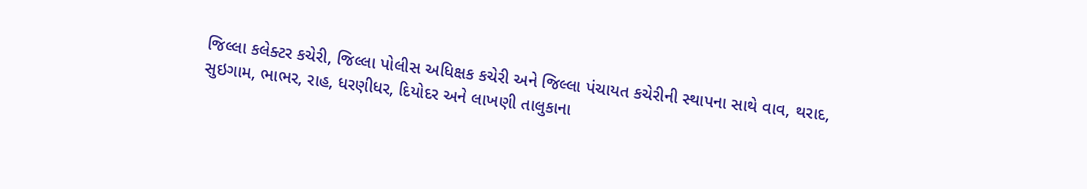જિલ્લા કલેક્ટર કચેરી, જિલ્લા પોલીસ અધિક્ષક કચેરી અને જિલ્લા પંચાયત કચેરીની સ્થાપના સાથે વાવ, થરાદ, સુઇગામ, ભાભર, રાહ, ધરણીધર, દિયોદર અને લાખણી તાલુકાના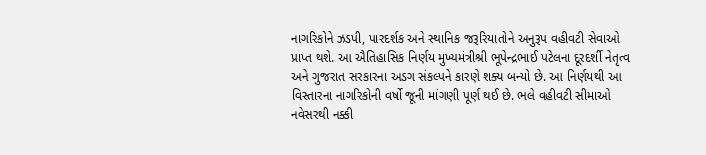નાગરિકોને ઝડપી, પારદર્શક અને સ્થાનિક જરૂરિયાતોને અનુરૂપ વહીવટી સેવાઓ પ્રાપ્ત થશે. આ ઐતિહાસિક નિર્ણય મુખ્યમંત્રીશ્રી ભૂપેન્દ્રભાઈ પટેલના દૂરદર્શી નેતૃત્વ અને ગુજરાત સરકારના અડગ સંકલ્પને કારણે શક્ય બન્યો છે. આ નિર્ણયથી આ વિસ્તારના નાગરિકોની વર્ષો જૂની માંગણી પૂર્ણ થઈ છે. ભલે વહીવટી સીમાઓ નવેસરથી નક્કી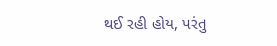થઈ રહી હોય, પરંતુ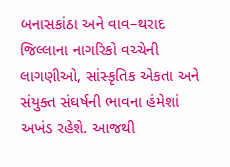બનાસકાંઠા અને વાવ–થરાદ જિલ્લાના નાગરિકો વચ્ચેની લાગણીઓ, સાંસ્કૃતિક એકતા અને સંયુક્ત સંઘર્ષની ભાવના હંમેશાં અખંડ રહેશે. આજથી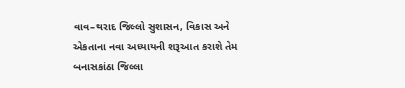વાવ–થરાદ જિલ્લો સુશાસન, વિકાસ અને એકતાના નવા અધ્યાયની શરૂઆત કરાશે તેમ બનાસકાંઠા જિલ્લા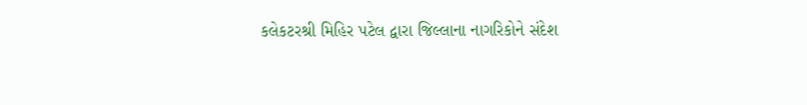કલેકટરશ્રી મિહિર પટેલ દ્વારા જિલ્લાના નાગરિકોને સંદેશ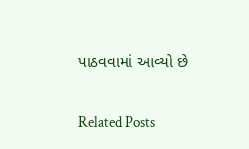પાઠવવામાં આવ્યો છે

Related Posts